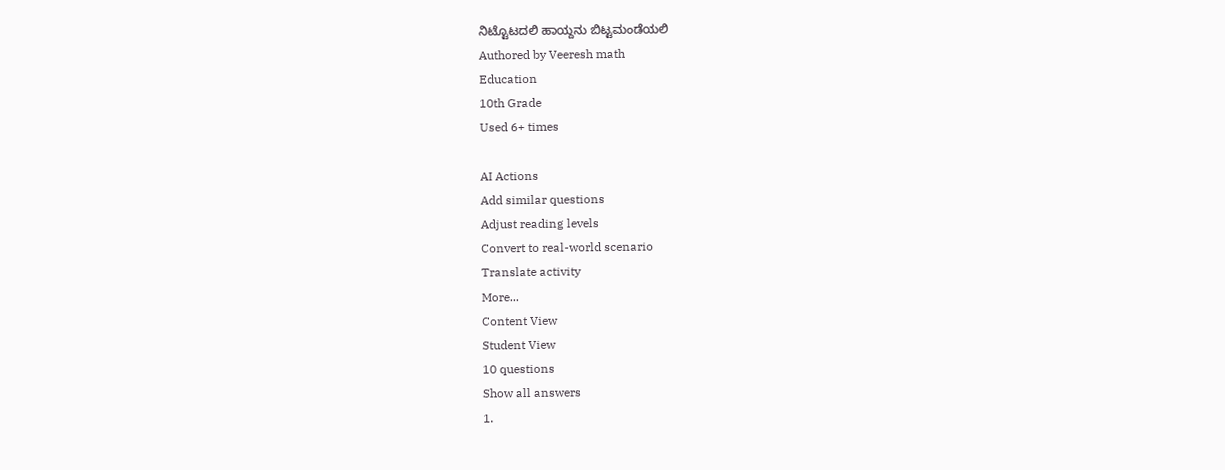ನಿಟ್ಟೊಟದಲಿ ಹಾಯ್ದನು ಬಿಟ್ಟಮಂಡೆಯಲಿ
Authored by Veeresh math
Education
10th Grade
Used 6+ times

AI Actions
Add similar questions
Adjust reading levels
Convert to real-world scenario
Translate activity
More...
Content View
Student View
10 questions
Show all answers
1.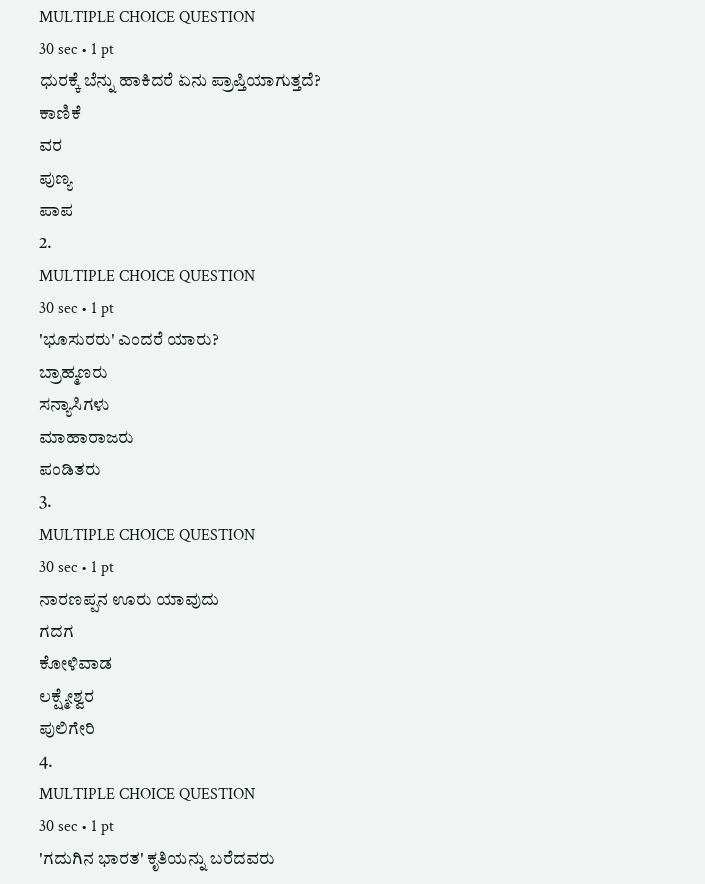MULTIPLE CHOICE QUESTION
30 sec • 1 pt
ಧುರಕ್ಕೆ ಬೆನ್ನು ಹಾಕಿದರೆ ಏನು ಪ್ರಾಪ್ತಿಯಾಗುತ್ತದೆ?
ಕಾಣಿಕೆ
ವರ
ಪುಣ್ಯ
ಪಾಪ
2.
MULTIPLE CHOICE QUESTION
30 sec • 1 pt
'ಭೂಸುರರು' ಎಂದರೆ ಯಾರು?
ಬ್ರಾಹ್ಮಣರು
ಸನ್ಯಾಸಿಗಳು
ಮಾಹಾರಾಜರು
ಪಂಡಿತರು
3.
MULTIPLE CHOICE QUESTION
30 sec • 1 pt
ನಾರಣಪ್ಪನ ಊರು ಯಾವುದು
ಗದಗ
ಕೋಳಿವಾಡ
ಲಕ್ಷ್ಮೇಶ್ವರ
ಪುಲಿಗೇರಿ
4.
MULTIPLE CHOICE QUESTION
30 sec • 1 pt
'ಗದುಗಿನ ಭಾರತ' ಕೃತಿಯನ್ನು ಬರೆದವರು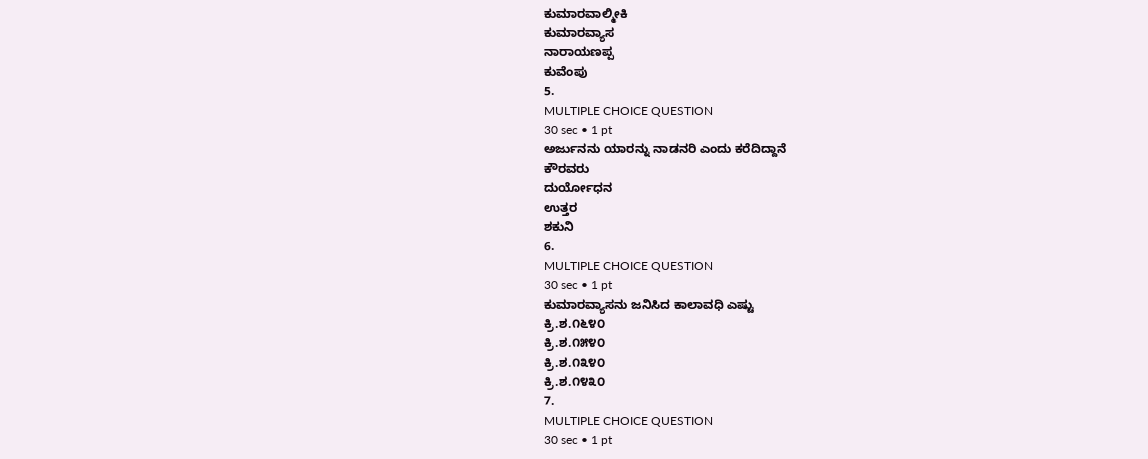ಕುಮಾರವಾಲ್ಮೀಕಿ
ಕುಮಾರವ್ಯಾಸ
ನಾರಾಯಣಪ್ಪ
ಕುವೆಂಪು
5.
MULTIPLE CHOICE QUESTION
30 sec • 1 pt
ಅರ್ಜುನನು ಯಾರನ್ನು ನಾಡನರಿ ಎಂದು ಕರೆದಿದ್ದಾನೆ
ಕೌರವರು
ದುರ್ಯೋಧನ
ಉತ್ತರ
ಶಕುನಿ
6.
MULTIPLE CHOICE QUESTION
30 sec • 1 pt
ಕುಮಾರವ್ಯಾಸನು ಜನಿಸಿದ ಕಾಲಾವಧಿ ಎಷ್ಟು
ಕ್ರಿ.ಶ.೧೬೪೦
ಕ್ರಿ.ಶ.೧೫೪೦
ಕ್ರಿ.ಶ.೧೩೪೦
ಕ್ರಿ.ಶ.೧೪೩೦
7.
MULTIPLE CHOICE QUESTION
30 sec • 1 pt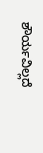ಶೌರ್ಯವಿಲ್ಲದೆ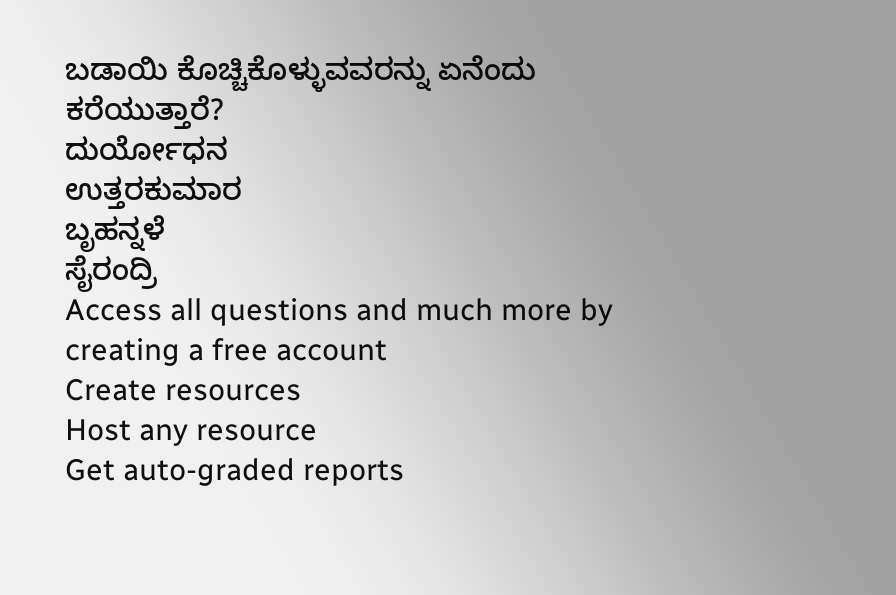ಬಡಾಯಿ ಕೊಚ್ಚಿಕೊಳ್ಳುವವರನ್ನು ಏನೆಂದು ಕರೆಯುತ್ತಾರೆ?
ದುರ್ಯೋಧನ
ಉತ್ತರಕುಮಾರ
ಬೃಹನ್ನಳೆ
ಸೈರಂದ್ರಿ
Access all questions and much more by creating a free account
Create resources
Host any resource
Get auto-graded reports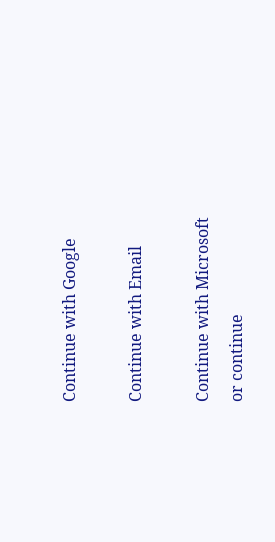Continue with Google

Continue with Email

Continue with Microsoft
or continue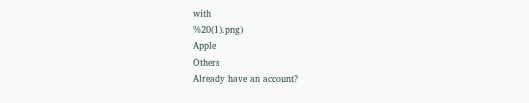with
%20(1).png)
Apple
Others
Already have an account?